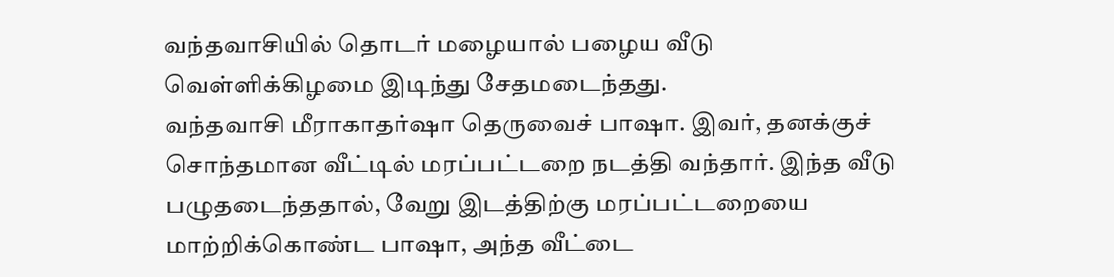வந்தவாசியில் தொடர் மழையால் பழைய வீடு வெள்ளிக்கிழமை இடிந்து சேதமடைந்தது.
வந்தவாசி மீராகாதர்ஷா தெருவைச் பாஷா. இவர், தனக்குச் சொந்தமான வீட்டில் மரப்பட்டறை நடத்தி வந்தார். இந்த வீடு பழுதடைந்ததால், வேறு இடத்திற்கு மரப்பட்டறையை மாற்றிக்கொண்ட பாஷா, அந்த வீட்டை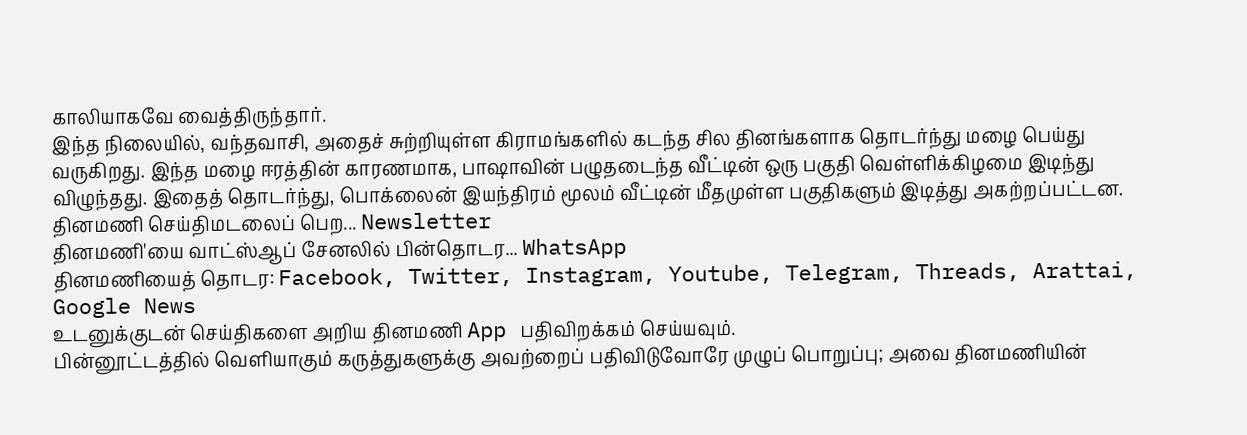காலியாகவே வைத்திருந்தார்.
இந்த நிலையில், வந்தவாசி, அதைச் சுற்றியுள்ள கிராமங்களில் கடந்த சில தினங்களாக தொடர்ந்து மழை பெய்து வருகிறது. இந்த மழை ஈரத்தின் காரணமாக, பாஷாவின் பழுதடைந்த வீட்டின் ஒரு பகுதி வெள்ளிக்கிழமை இடிந்து விழுந்தது. இதைத் தொடர்ந்து, பொக்லைன் இயந்திரம் மூலம் வீட்டின் மீதமுள்ள பகுதிகளும் இடித்து அகற்றப்பட்டன.
தினமணி செய்திமடலைப் பெற... Newsletter
தினமணி'யை வாட்ஸ்ஆப் சேனலில் பின்தொடர... WhatsApp
தினமணியைத் தொடர: Facebook, Twitter, Instagram, Youtube, Telegram, Threads, Arattai, Google News
உடனுக்குடன் செய்திகளை அறிய தினமணி App பதிவிறக்கம் செய்யவும்.
பின்னூட்டத்தில் வெளியாகும் கருத்துகளுக்கு அவற்றைப் பதிவிடுவோரே முழுப் பொறுப்பு; அவை தினமணியின்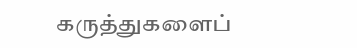கருத்துகளைப்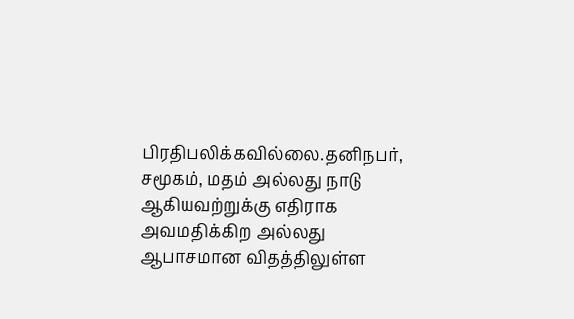பிரதிபலிக்கவில்லை.தனிநபர், சமூகம், மதம் அல்லது நாடு ஆகியவற்றுக்கு எதிராக அவமதிக்கிற அல்லது ஆபாசமான விதத்திலுள்ள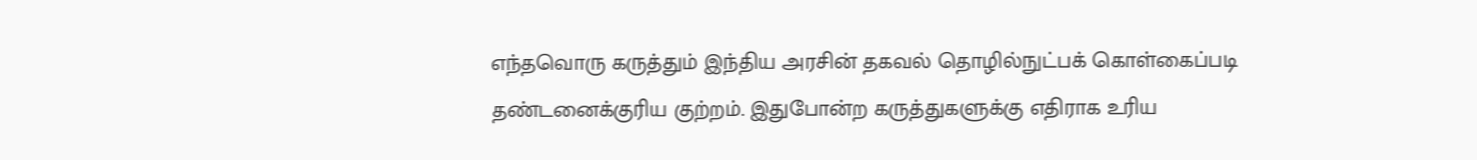எந்தவொரு கருத்தும் இந்திய அரசின் தகவல் தொழில்நுட்பக் கொள்கைப்படி தண்டனைக்குரிய குற்றம். இதுபோன்ற கருத்துகளுக்கு எதிராக உரிய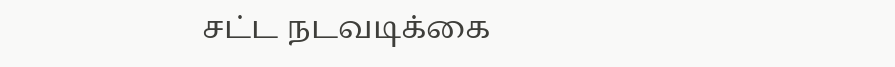சட்ட நடவடிக்கை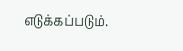எடுக்கப்படும்.